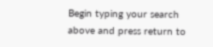Begin typing your search above and press return to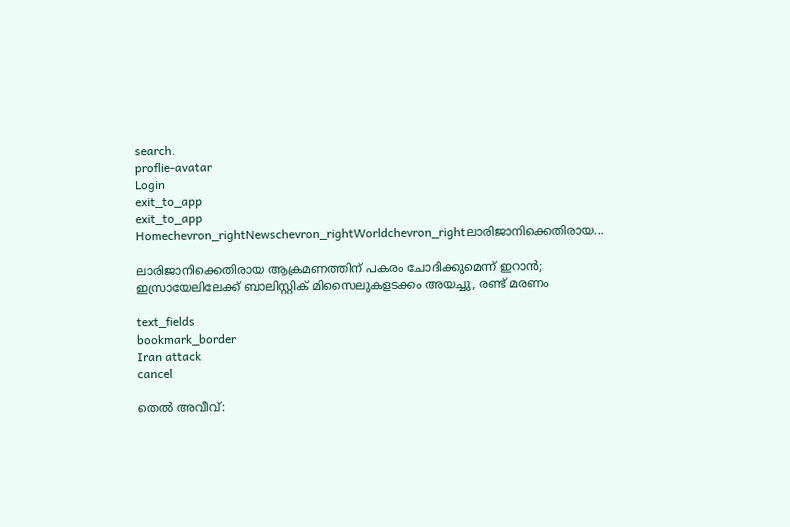search.
proflie-avatar
Login
exit_to_app
exit_to_app
Homechevron_rightNewschevron_rightWorldchevron_rightലാരിജാനിക്കെതിരായ...

ലാരിജാനിക്കെതിരായ ആക്രമണത്തിന് പകരം ചോദിക്കുമെന്ന് ഇറാൻ; ഇസ്രായേലിലേക്ക് ബാലിസ്റ്റിക് മിസൈലുകളടക്കം അയച്ചു, രണ്ട് മരണം

text_fields
bookmark_border
Iran attack
cancel

തെല്‍ അവീവ്: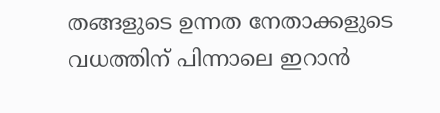തങ്ങളുടെ ഉന്നത നേതാക്കളുടെ വധത്തിന് പിന്നാലെ ഇറാൻ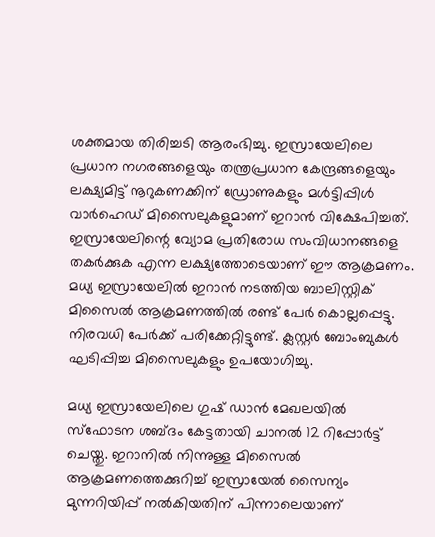ശക്തമായ തിരിച്ചടി ആരംഭിച്ചു. ഇസ്രായേലിലെ പ്രധാന നഗരങ്ങളെയും തന്ത്രപ്രധാന കേന്ദ്രങ്ങളെയും ലക്ഷ്യമിട്ട് നൂറുകണക്കിന് ഡ്രോണുകളും മൾട്ടിപ്പിൾ വാർഹെഡ് മിസൈലുകളുമാണ് ഇറാൻ വിക്ഷേപിച്ചത്. ഇസ്രായേലിന്റെ വ്യോമ പ്രതിരോധ സംവിധാനങ്ങളെ തകർക്കുക എന്ന ലക്ഷ്യത്തോടെയാണ് ഈ ആക്രമണം. മധ്യ ഇസ്രായേലിൽ ഇറാൻ നടത്തിയ ബാലിസ്റ്റിക് മിസൈല്‍ ആക്രമണത്തില്‍ രണ്ട് പേര്‍ കൊല്ലപ്പെട്ടു. നിരവധി പേര്‍ക്ക് പരിക്കേറ്റിട്ടുണ്ട്. ക്ലസ്റ്റർ ബോംബുകൾ ഘടിപ്പിച്ച മിസൈലുകളും ഉപയോഗിച്ചു.

മധ്യ ഇസ്രായേലിലെ ഗുഷ് ഡാൻ മേഖലയിൽ സ്ഫോടന ശബ്ദം കേട്ടതായി ചാനൽ 12 റിപ്പോർട്ട് ചെയ്തു. ഇറാനിൽ നിന്നുള്ള മിസൈൽ ആക്രമണത്തെക്കുറിച്ച് ഇസ്രായേൽ സൈന്യം മുന്നറിയിപ്പ് നൽകിയതിന് പിന്നാലെയാണ്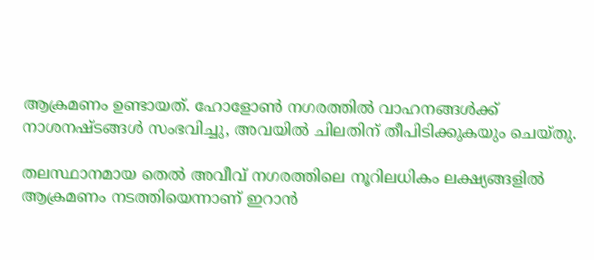ആക്രമണം ഉണ്ടായത്. ഹോളോൺ നഗരത്തിൽ വാഹനങ്ങൾക്ക് നാശനഷ്ടങ്ങൾ സംഭവിച്ചു, അവയിൽ ചിലതിന് തീപിടിക്കുകയും ചെയ്തു.

തലസ്ഥാനമായ തെല്‍ അവീവ് നഗരത്തിലെ നൂറിലധികം ലക്ഷ്യങ്ങളിൽ ആക്രമണം നടത്തിയെന്നാണ് ഇറാന്‍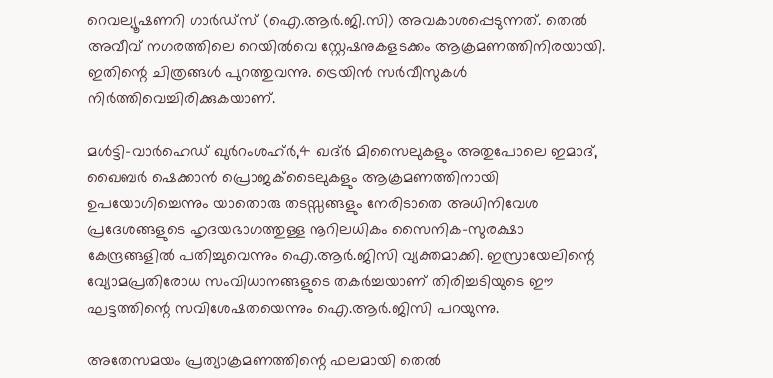റെവല്യൂഷണറി ഗാര്‍ഡ്സ് (ഐ.ആര്‍.ജി.സി) അവകാശപ്പെടുന്നത്. തെല്‍ അവീവ് നഗരത്തിലെ റെയില്‍വെ സ്റ്റേഷനുകളടക്കം ആക്രമണത്തിനിരയായി. ഇതിന്റെ ചിത്രങ്ങള്‍ പുറത്തുവന്നു. ട്രെയിന്‍ സര്‍വീസുകള്‍ നിർത്തിവെച്ചിരിക്കുകയാണ്.

മൾട്ടി-വാർഹെഡ് ഖുർറംശഹ്ർ,4 ഖദ്ർ മിസൈലുകളും അതുപോലെ ഇമാദ്, ഖൈബർ ഷെക്കാൻ പ്രൊജക്‌ടൈലുകളും ആക്രമണത്തിനായി ഉപയോഗിച്ചെന്നും യാതൊരു തടസ്സങ്ങളും നേരിടാതെ അധിനിവേശ പ്രദേശങ്ങളുടെ ഹൃദയഭാഗത്തുള്ള നൂറിലധികം സൈനിക-സുരക്ഷാ കേന്ദ്രങ്ങളിൽ പതിച്ചുവെന്നും ഐ.ആര്‍.ജിസി വ്യക്തമാക്കി. ഇസ്രായേലിന്റെ വ്യോമപ്രതിരോധ സംവിധാനങ്ങളുടെ തകർച്ചയാണ് തിരിച്ചടിയുടെ ഈ ഘട്ടത്തിന്റെ സവിശേഷതയെന്നും ഐ.ആര്‍.ജിസി പറയുന്നു.

അതേസമയം പ്രത്യാക്രമണത്തിന്റെ ഫലമായി തെല്‍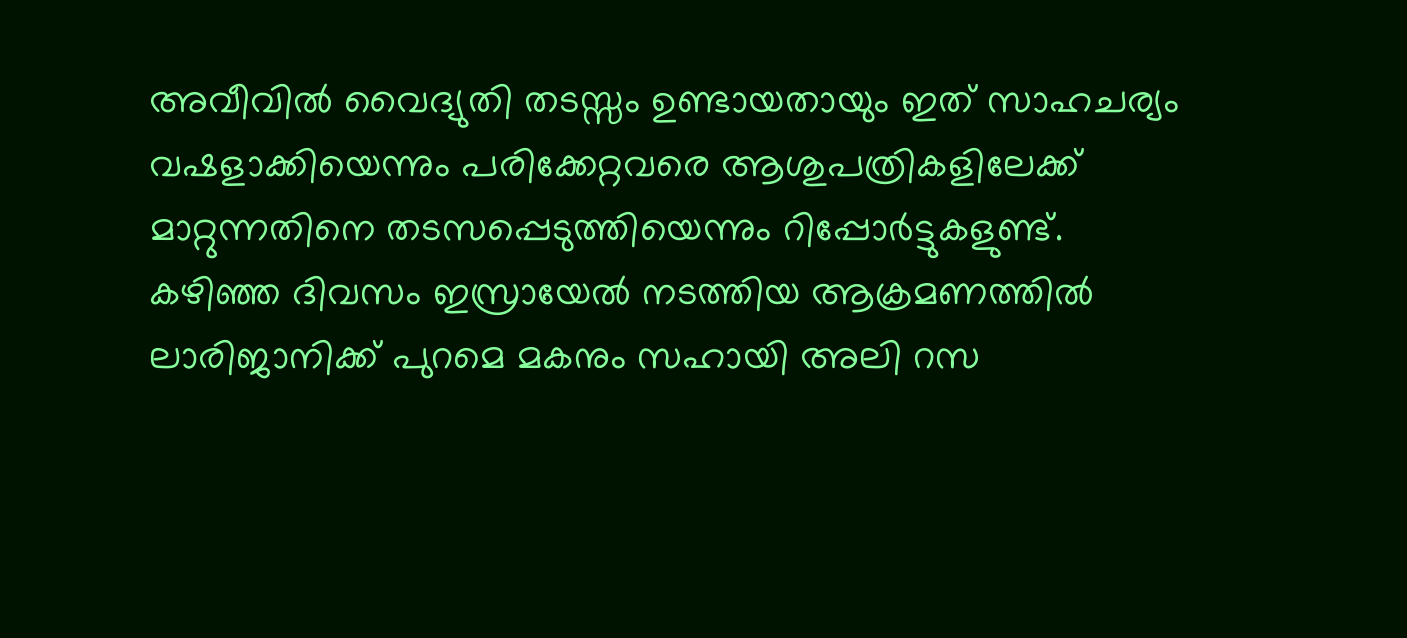അവീവിൽ വൈദ്യുതി തടസ്സം ഉണ്ടായതായും ഇത് സാഹചര്യം വഷളാക്കിയെന്നും പരിക്കേറ്റവരെ ആശുപത്രികളിലേക്ക് മാറ്റുന്നതിനെ തടസപ്പെടുത്തിയെന്നും റിപ്പോര്‍ട്ടുകളുണ്ട്. കഴിഞ്ഞ ദിവസം ഇസ്രായേൽ നടത്തിയ ആക്രമണത്തിൽ ലാരിജാനിക്ക് പുറമെ മകനും സഹായി അലി റസ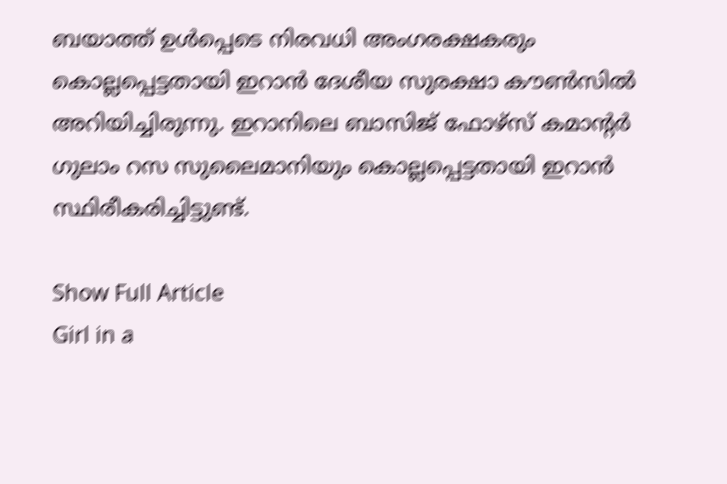ബയാത്ത് ഉൾപ്പെടെ നിരവധി അംഗരക്ഷകരും കൊല്ലപ്പെട്ടതായി ഇറാൻ ദേശീയ സുരക്ഷാ കൗൺസിൽ അറിയിച്ചിരുന്നു. ഇറാനിലെ ബാസിജ് ഫോഴ്സ് കമാന്റര്‍ ഗുലാം റസ സുലൈമാനിയും കൊല്ലപ്പെട്ടതായി ഇറാൻ സ്ഥിരീകരിച്ചിട്ടുണ്ട്.

Show Full Article
Girl in a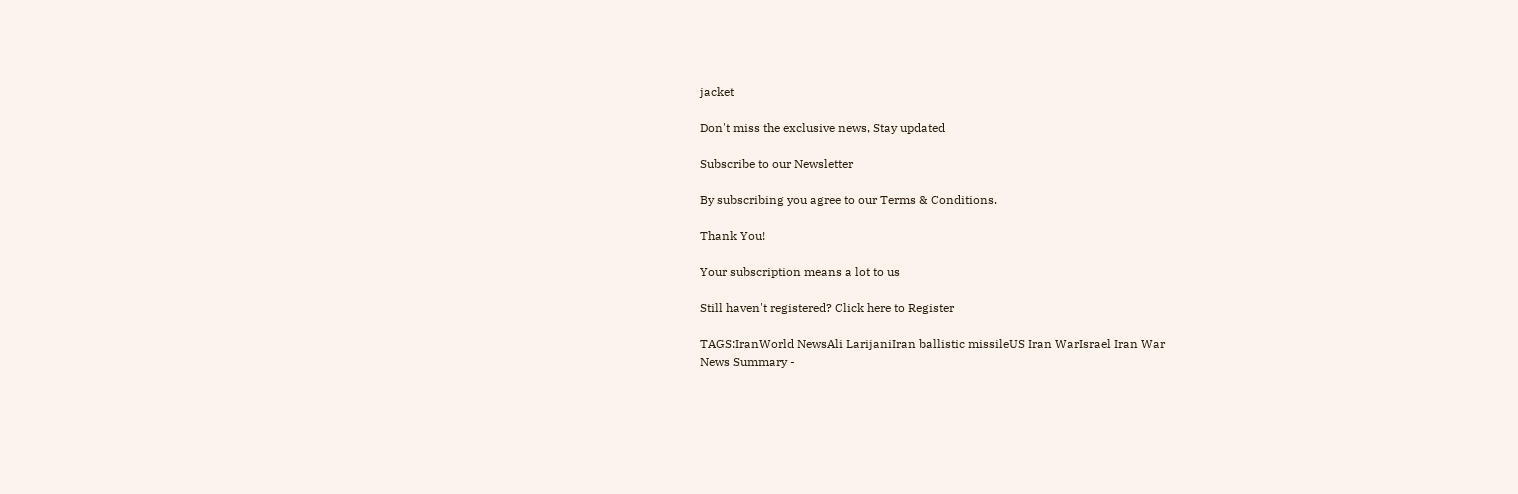jacket

Don't miss the exclusive news, Stay updated

Subscribe to our Newsletter

By subscribing you agree to our Terms & Conditions.

Thank You!

Your subscription means a lot to us

Still haven't registered? Click here to Register

TAGS:IranWorld NewsAli LarijaniIran ballistic missileUS Iran WarIsrael Iran War
News Summary -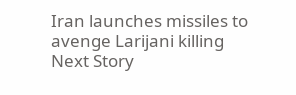Iran launches missiles to avenge Larijani killing
Next Story